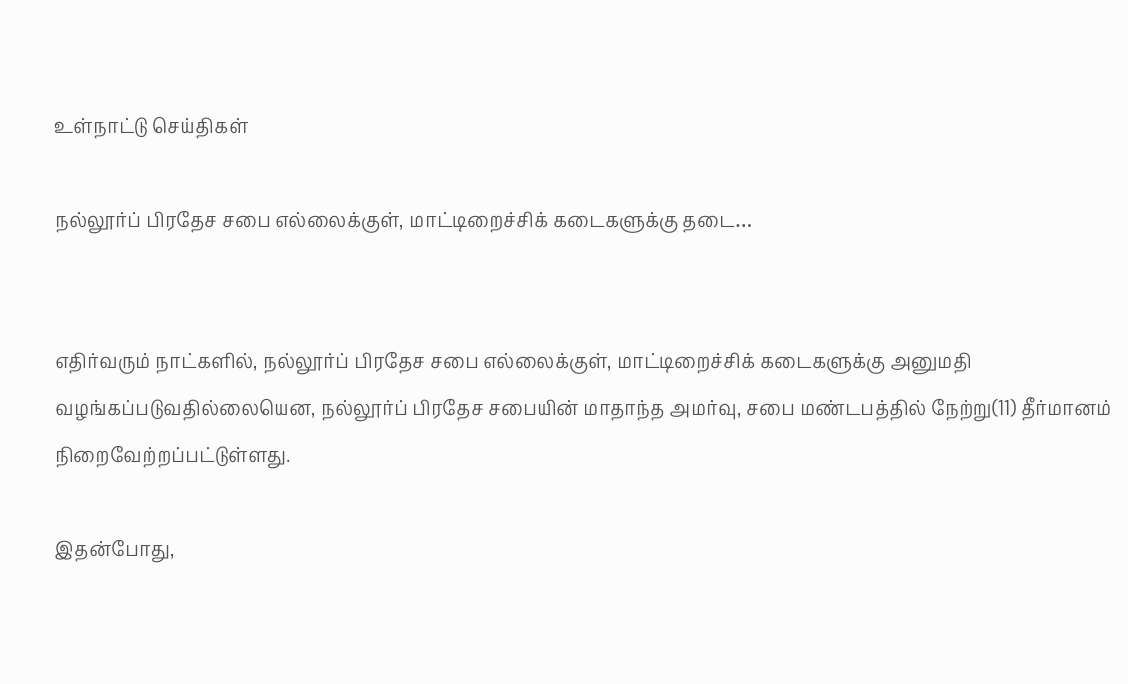உள்நாட்டு செய்திகள்

நல்லூர்ப் பிரதேச சபை எல்லைக்குள், மாட்டிறைச்சிக் கடைகளுக்கு தடை…


எதிர்வரும் நாட்களில், நல்லூர்ப் பிரதேச சபை எல்லைக்குள், மாட்டிறைச்சிக் கடைகளுக்கு அனுமதி வழங்கப்படுவதில்லையென, நல்லூர்ப் பிரதேச சபையின் மாதாந்த அமர்வு, சபை மண்டபத்தில் நேற்று(11) தீர்மானம் நிறைவேற்றப்பட்டுள்ளது.

இதன்போது,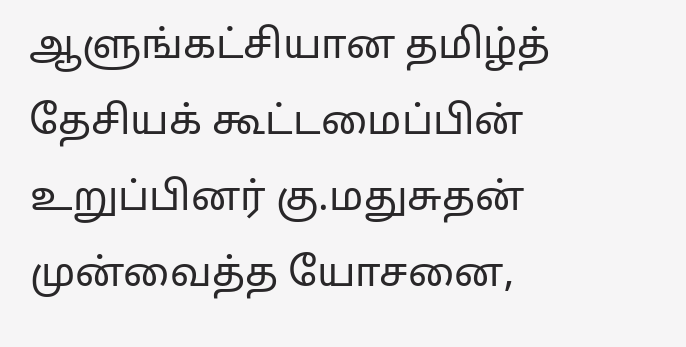ஆளுங்கட்சியான தமிழ்த் தேசியக் கூட்டமைப்பின் உறுப்பினர் கு.மதுசுதன் முன்வைத்த யோசனை,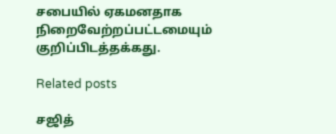சபையில் ஏகமனதாக நிறைவேற்றப்பட்டமையும் குறிப்பிடத்தக்கது.

Related posts

சஜித்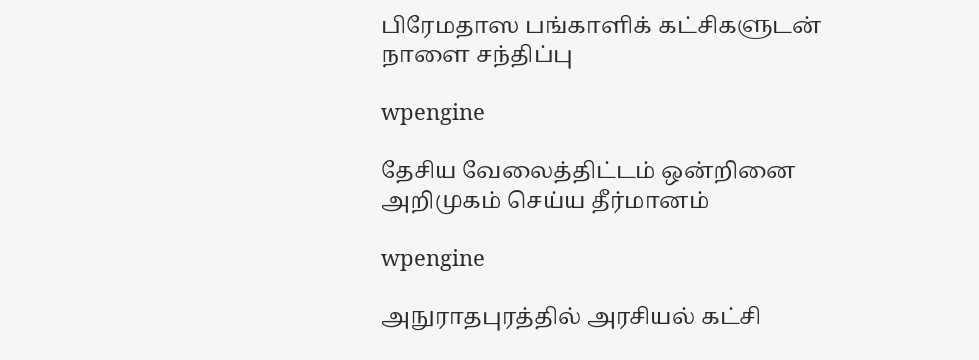பிரேமதாஸ பங்காளிக் கட்சிகளுடன் நாளை சந்திப்பு

wpengine

தேசிய வேலைத்திட்டம் ஒன்றினை அறிமுகம் செய்ய தீர்மானம்

wpengine

அநுராதபுரத்தில் அரசியல் கட்சி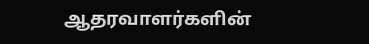ஆதரவாளர்களின்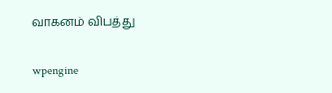வாகனம் விபத்து

wpengine